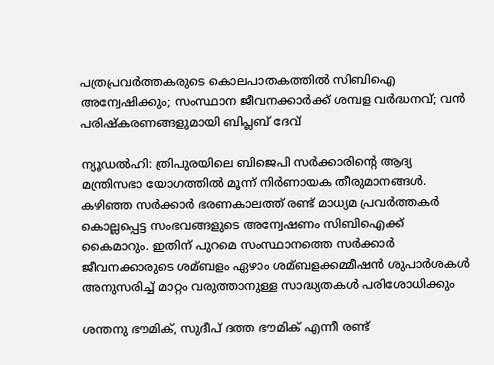പത്രപ്രവര്‍ത്തകരുടെ കൊലപാതകത്തില്‍ സിബിഐ അന്വേഷിക്കും; സംസ്ഥാന ജീവനക്കാര്‍ക്ക് ശമ്പള വര്‍ദ്ധനവ്; വന്‍ പരിഷ്‌കരണങ്ങളുമായി ബിപ്ലബ് ദേവ്

ന്യൂഡല്‍ഹി: ത്രിപുരയിലെ ബിജെപി സര്‍ക്കാരിന്റെ ആദ്യ മന്ത്രിസഭാ യോഗത്തില്‍ മൂന്ന് നിര്‍ണായക തീരുമാനങ്ങള്‍. കഴിഞ്ഞ സര്‍ക്കാര്‍ ഭരണകാലത്ത് രണ്ട് മാധ്യമ പ്രവര്‍ത്തകര്‍ കൊല്ലപ്പെട്ട സംഭവങ്ങളുടെ അന്വേഷണം സിബിഐക്ക് കൈമാറും. ഇതിന് പുറമെ സംസ്ഥാനത്തെ സര്‍ക്കാര്‍ ജീവനക്കാരുടെ ശമ്ബളം ഏഴാം ശമ്ബളക്കമ്മീഷന്‍ ശുപാര്‍ശകള്‍ അനുസരിച്ച്‌ മാറ്റം വരുത്താനുള്ള സാദ്ധ്യതകള്‍ പരിശോധിക്കും

ശന്തനു ഭൗമിക്, സുദീപ് ദത്ത ഭൗമിക് എന്നീ രണ്ട്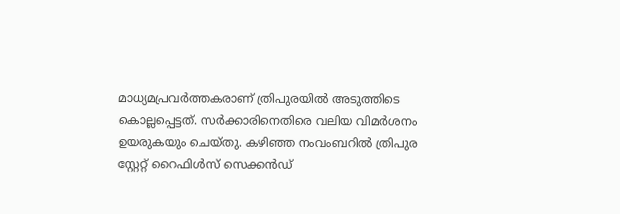മാധ്യമപ്രവര്‍ത്തകരാണ് ത്രിപുരയില്‍ അടുത്തിടെ കൊല്ലപ്പെട്ടത്. സര്‍ക്കാരിനെതിരെ വലിയ വിമര്‍ശനം ഉയരുകയും ചെയ്തു. കഴിഞ്ഞ നംവംബറില്‍ ത്രിപുര സ്റ്റേറ്റ് റൈഫിള്‍സ് സെക്കന്‍ഡ്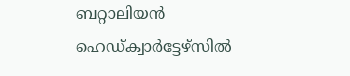ബറ്റാലിയന്‍ ഹെഡ്ക്വാര്‍ട്ടേഴ്സില്‍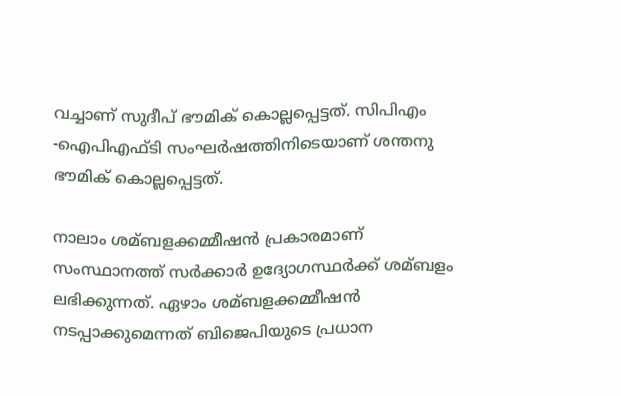വച്ചാണ് സുദീപ് ഭൗമിക് കൊല്ലപ്പെട്ടത്. സിപിഎം -ഐപിഎഫ്ടി സംഘര്‍ഷത്തിനിടെയാണ് ശന്തനു ഭൗമിക് കൊല്ലപ്പെട്ടത്.

നാലാം ശമ്ബളക്കമ്മീഷന്‍ പ്രകാരമാണ് സംസ്ഥാനത്ത് സര്‍ക്കാര്‍ ഉദ്യോഗസ്ഥര്‍ക്ക് ശമ്ബളം ലഭിക്കുന്നത്. ഏഴാം ശമ്ബളക്കമ്മീഷന്‍ നടപ്പാക്കുമെന്നത് ബിജെപിയുടെ പ്രധാന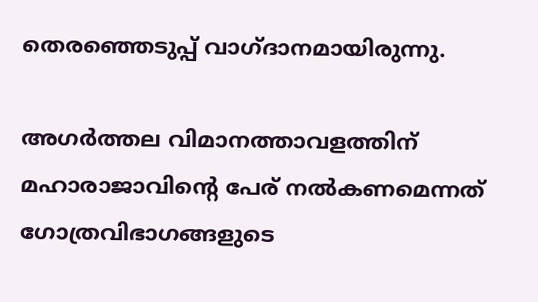തെരഞ്ഞെടുപ്പ് വാഗ്ദാനമായിരുന്നു.

അഗര്‍ത്തല വിമാനത്താവളത്തിന് മഹാരാജാവിന്റെ പേര് നല്‍കണമെന്നത് ഗോത്രവിഭാഗങ്ങളുടെ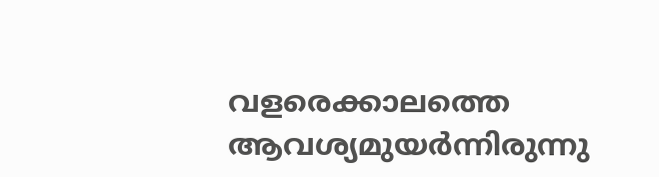വളരെക്കാലത്തെ ആവശ്യമുയര്‍ന്നിരുന്നു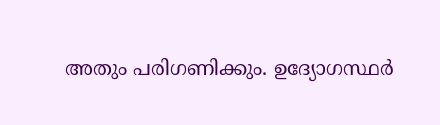അതും പരിഗണിക്കും. ഉദ്യോഗസ്ഥര്‍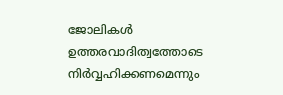ജോലികള്‍ ഉത്തരവാദിത്വത്തോടെ നിര്‍വ്വഹിക്കണമെന്നും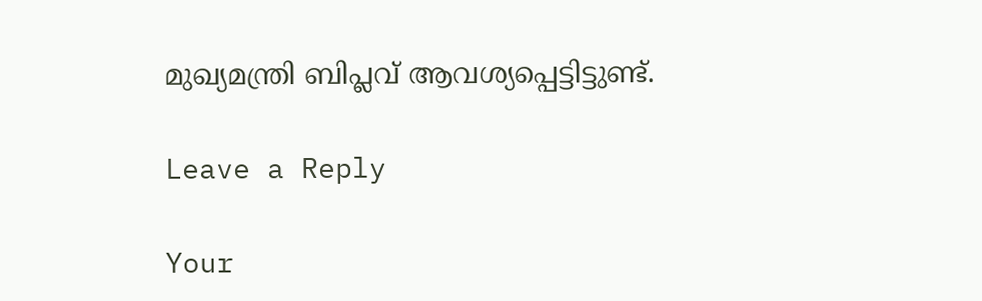മുഖ്യമന്ത്രി ബിപ്ലവ് ആവശ്യപ്പെട്ടിട്ടുണ്ട്.

Leave a Reply

Your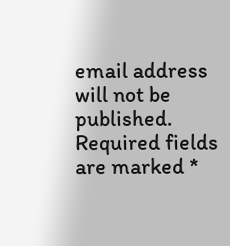email address will not be published. Required fields are marked *